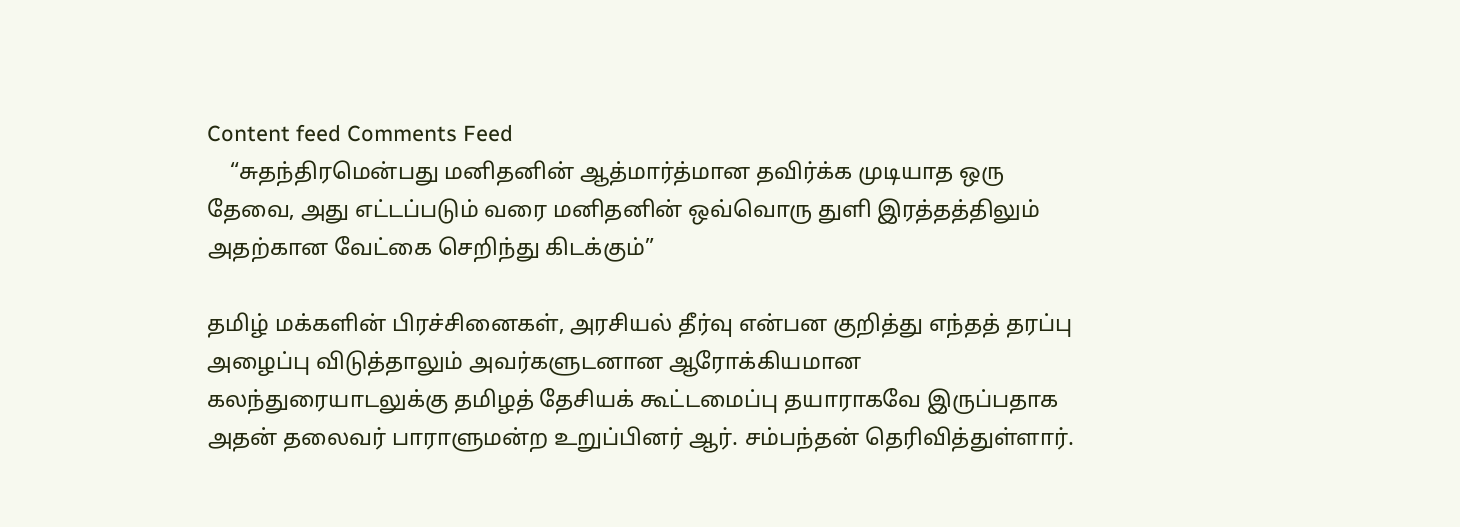Content feed Comments Feed
    “சுதந்திரமென்பது மனிதனின் ஆத்மார்த்மான தவிர்க்க முடியாத ஒரு தேவை, அது எட்டப்படும் வரை மனிதனின் ஒவ்வொரு துளி இரத்தத்திலும் அதற்கான வேட்கை செறிந்து கிடக்கும்”

தமிழ் மக்களின் பிரச்சினைகள், அரசியல் தீர்வு என்பன குறித்து எந்தத் தரப்பு அழைப்பு விடுத்தாலும் அவர்களுடனான ஆரோக்கியமான கலந்துரையாடலுக்கு தமிழத் தேசியக் கூட்டமைப்பு தயாராகவே இருப்பதாக அதன் தலைவர் பாராளுமன்ற உறுப்பினர் ஆர். சம்பந்தன் தெரிவித்துள்ளார்.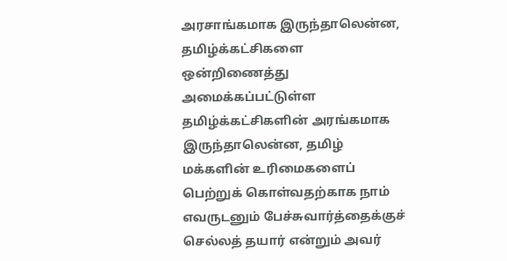அரசாங்கமாக இருந்தாலென்ன, தமிழ்க்கட்சிகளை ஒன்றிணைத்து அமைக்கப்பட்டுள்ள தமிழ்க்கட்சிகளின் அரங்கமாக இருந்தாலென்ன, தமிழ் மக்களின் உரிமைகளைப் பெற்றுக் கொள்வதற்காக நாம் எவருடனும் பேச்சுவார்த்தைக்குச் செல்லத் தயார் என்றும் அவர்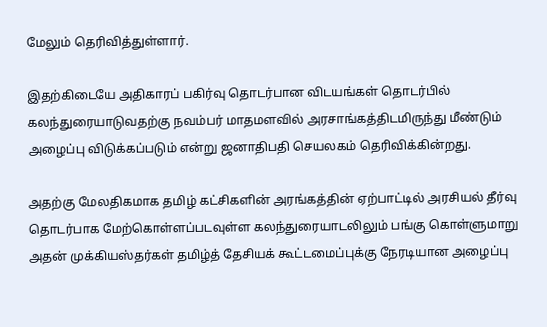மேலும் தெரிவித்துள்ளார்.

இதற்கிடையே அதிகாரப் பகிர்வு தொடர்பான விடயங்கள் தொடர்பில் கலந்துரையாடுவதற்கு நவம்பர் மாதமளவில் அரசாங்கத்திடமிருந்து மீண்டும் அழைப்பு விடுக்கப்படும் என்று ஜனாதிபதி செயலகம் தெரிவிக்கின்றது.

அதற்கு மேலதிகமாக தமிழ் கட்சிகளின் அரங்கத்தின் ஏற்பாட்டில் அரசியல் தீர்வு தொடர்பாக மேற்கொள்ளப்படவுள்ள கலந்துரையாடலிலும் பங்கு கொள்ளுமாறு அதன் முக்கியஸ்தர்கள் தமிழ்த் தேசியக் கூட்டமைப்புக்கு நேரடியான அழைப்பு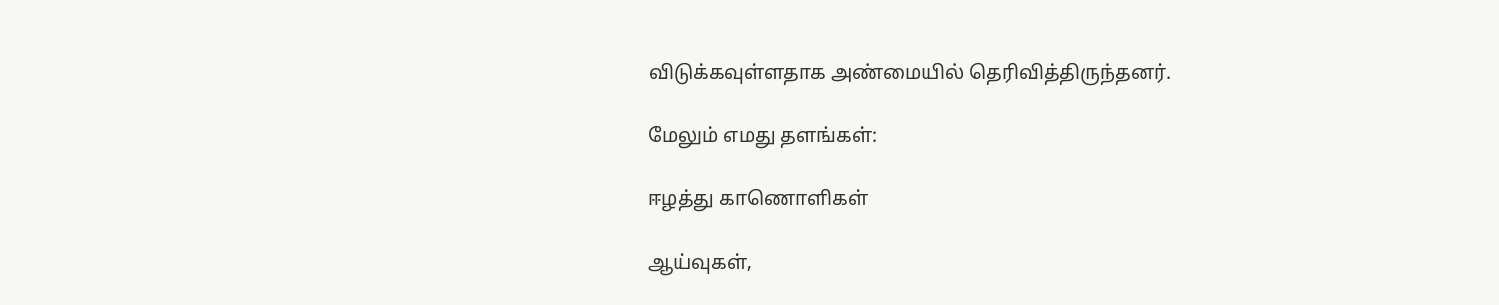விடுக்கவுள்ளதாக அண்மையில் தெரிவித்திருந்தனர்.

மேலும் எமது தளங்கள்:

ஈழத்து காணொளிகள்

ஆய்வுகள்,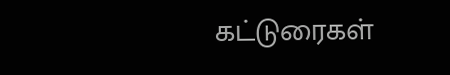கட்டுரைகள்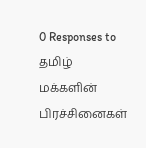0 Responses to தமிழ் மக்களின் பிரச்சினைகள்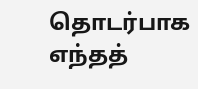தொடர்பாக எந்தத்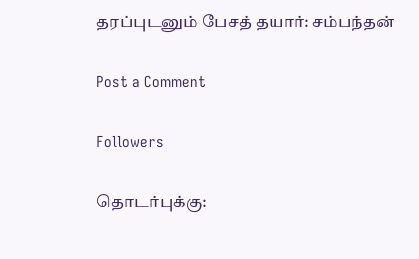தரப்புடனும் பேசத் தயார்: சம்பந்தன்

Post a Comment

Followers

தொடர்புக்கு: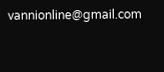vannionline@gmail.com